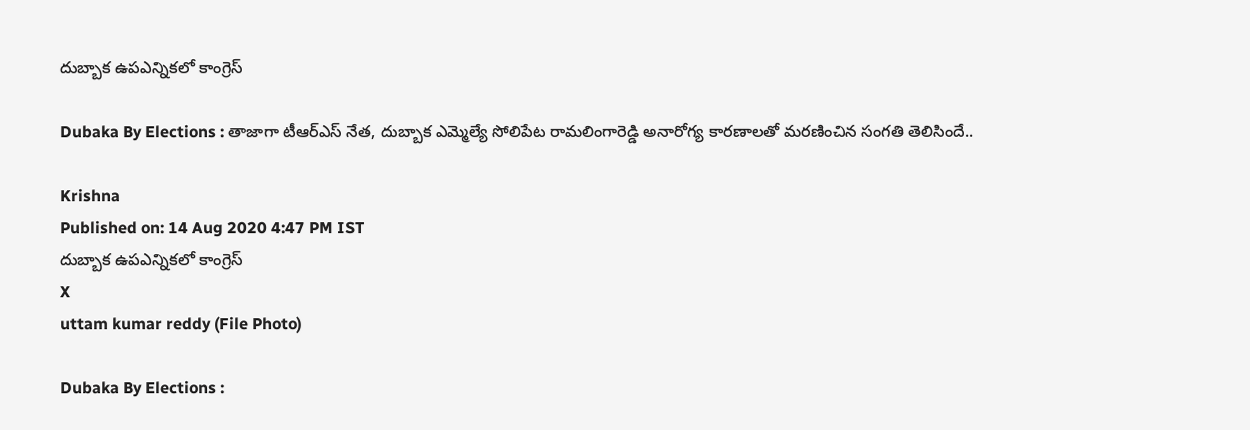దుబ్బాక ఉపఎన్నికలో కాంగ్రెస్

Dubaka By Elections : తాజాగా టీఆర్ఎస్ నేత, దుబ్బాక ఎమ్మెల్యే సోలిపేట రామలింగారెడ్డి అనారోగ్య కారణాలతో మరణించిన సంగతి తెలిసిందే..

Krishna
Published on: 14 Aug 2020 4:47 PM IST
దుబ్బాక ఉపఎన్నికలో కాంగ్రెస్
X
uttam kumar reddy (File Photo)

Dubaka By Elections :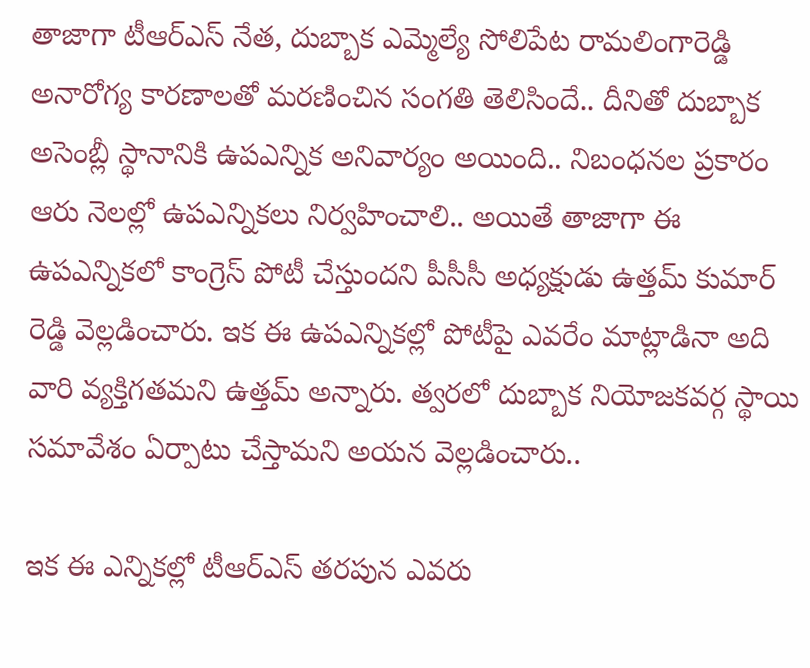తాజాగా టీఆర్ఎస్ నేత, దుబ్బాక ఎమ్మెల్యే సోలిపేట రామలింగారెడ్డి అనారోగ్య కారణాలతో మరణించిన సంగతి తెలిసిందే.. దీనితో దుబ్బాక అసెంబ్లీ స్థానానికి ఉపఎన్నిక అనివార్యం అయింది.. నిబంధనల ప్రకారం ఆరు నెలల్లో ఉపఎన్నికలు నిర్వహించాలి.. అయితే తాజాగా ఈ ఉపఎన్నికలో కాంగ్రెస్ పోటీ చేస్తుందని పీసీసీ అధ్యక్షుడు ఉత్తమ్ కుమార్ రెడ్డి వెల్లడించారు. ఇక ఈ ఉపఎన్నికల్లో పోటీపై ఎవరేం మాట్లాడినా అది వారి వ్యక్తిగతమని ఉత్తమ్ అన్నారు. త్వరలో దుబ్బాక నియోజకవర్గ స్థాయి సమావేశం ఏర్పాటు చేస్తామని అయన వెల్లడించారు..

ఇక ఈ ఎన్నికల్లో టీఆర్ఎస్ తరపున ఎవరు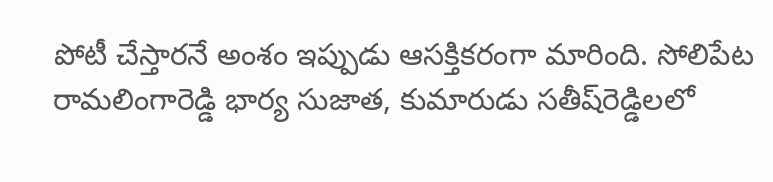పోటీ చేస్తారనే అంశం ఇప్పుడు ఆసక్తికరంగా మారింది. సోలిపేట రామలింగారెడ్డి భార్య సుజాత, కుమారుడు సతీష్‌రెడ్డిలలో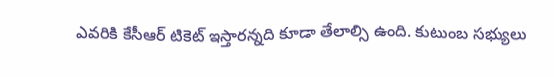ఎవరికి కేసీఆర్‌ టికెట్‌ ఇస్తారన్నది కూడా తేలాల్సి ఉంది. కుటుంబ సభ్యులు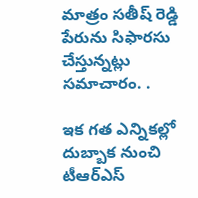మాత్రం సతీష్‌ రెడ్డి పేరును సిఫారసు చేస్తున్నట్లు సమాచారం. .

ఇక గత ఎన్నికల్లో దుబ్బాక నుంచి టీఆర్ఎస్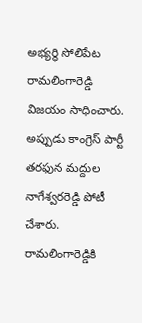అభ్యర్థి సోలిపేట రామలింగారెడ్డి విజయం సాధించారు. అప్పుడు కాంగ్రెస్ పార్టీ తరఫున మద్దుల నాగేశ్వరరెడ్డి పోటీ చేశారు. రామలింగారెడ్డికి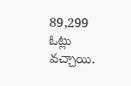89,299 ఓట్లు వచ్చాయి.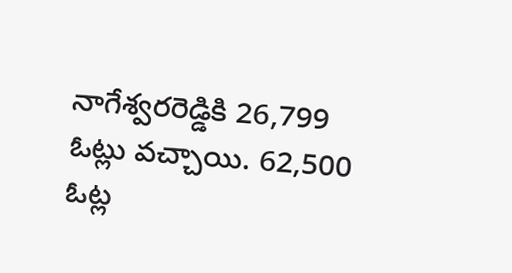నాగేశ్వరరెడ్డికి 26,799 ఓట్లు వచ్చాయి. 62,500 ఓట్ల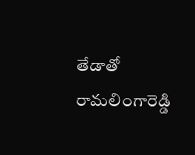తేడాతో రామలింగారెడ్డి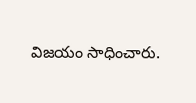విజయం సాధించారు.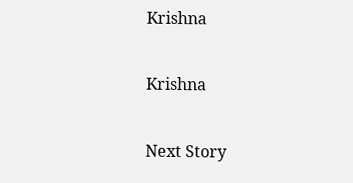Krishna

Krishna

Next Story